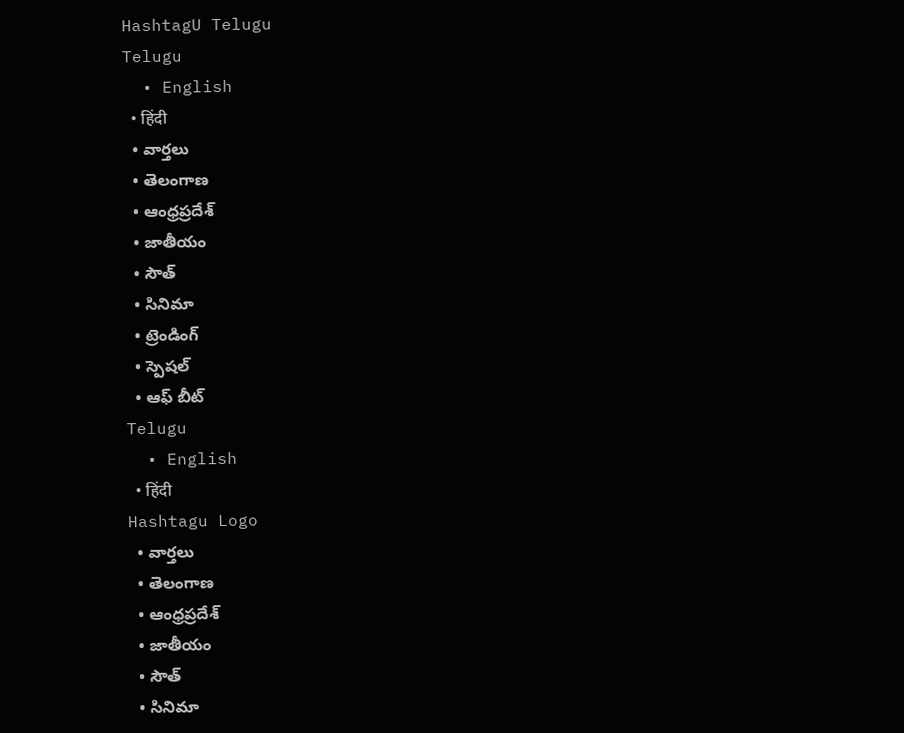HashtagU Telugu
Telugu
  • English
  • हिंदी
  • వార్తలు
  • తెలంగాణ
  • ఆంధ్రప్రదేశ్
  • జాతీయం
  • సౌత్
  • సినిమా
  • ట్రెండింగ్
  • స్పెషల్
  • ఆఫ్ బీట్
Telugu
  • English
  • हिंदी
Hashtagu Logo
  • వార్తలు
  • తెలంగాణ
  • ఆంధ్రప్రదేశ్
  • జాతీయం
  • సౌత్
  • సినిమా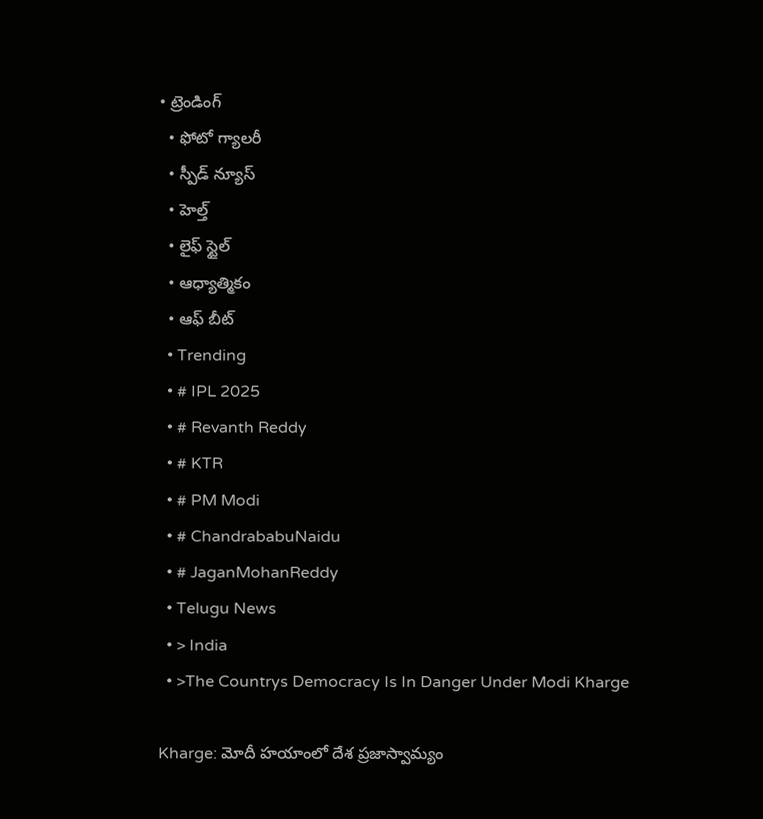• ట్రెండింగ్
  • ఫోటో గ్యాలరీ
  • స్పీడ్ న్యూస్
  • హెల్త్
  • లైఫ్ స్టైల్
  • ఆధ్యాత్మికం
  • ఆఫ్ బీట్
  • Trending
  • # IPL 2025
  • # Revanth Reddy
  • # KTR
  • # PM Modi
  • # ChandrababuNaidu
  • # JaganMohanReddy
  • Telugu News
  • > India
  • >The Countrys Democracy Is In Danger Under Modi Kharge

Kharge: మోదీ హయాంలో దేశ ప్రజాస్వామ్యం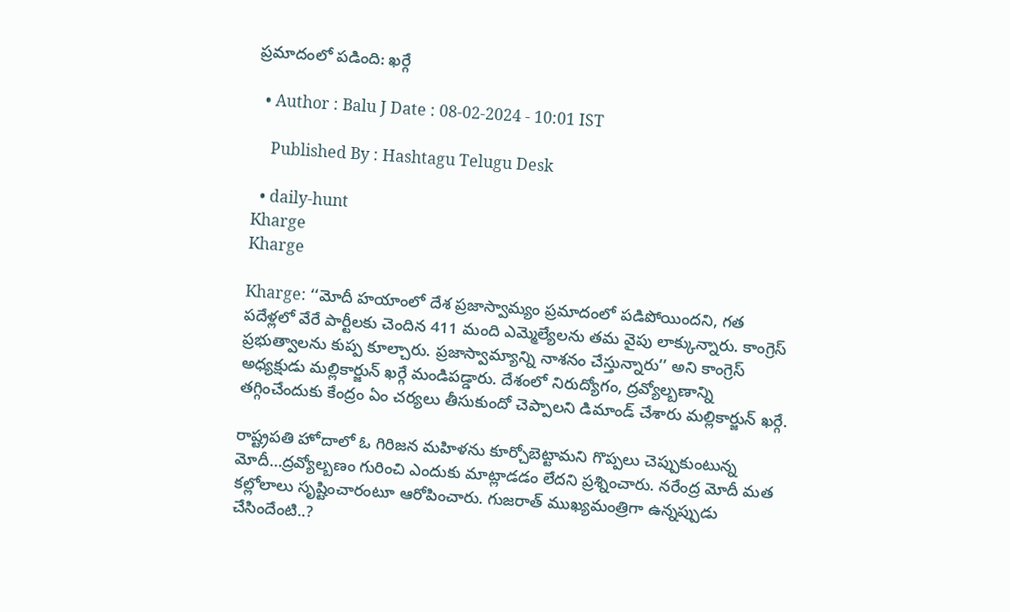ప్రమాదంలో పడింది: ఖర్గే

  • Author : Balu J Date : 08-02-2024 - 10:01 IST

    Published By : Hashtagu Telugu Desk

  • daily-hunt
Kharge
Kharge

Kharge: ‘‘మోదీ హయాంలో దేశ ప్రజాస్వామ్యం ప్రమాదంలో పడిపోయిందని, గత పదేళ్లలో వేరే పార్టీలకు చెందిన 411 మంది ఎమ్మెల్యేలను తమ వైపు లాక్కున్నారు. కాంగ్రెస్ ప్రభుత్వాలను కుప్ప కూల్చారు. ప్రజాస్వామ్యాన్ని నాశనం చేస్తున్నారు’’ అని కాంగ్రెస్ అధ్యక్షుడు మల్లికార్జున్ ఖర్గే మండిపడ్డారు. దేశంలో నిరుద్యోగం, ద్రవ్యోల్బణాన్ని తగ్గించేందుకు కేంద్రం ఏం చర్యలు తీసుకుందో చెప్పాలని డిమాండ్ చేశారు మల్లికార్జున్ ఖర్గే.

రాష్ట్రపతి హోదాలో ఓ గిరిజన మహిళను కూర్చోబెట్టామని గొప్పలు చెప్పుకుంటున్న మోదీ…ద్రవ్యోల్బణం గురించి ఎందుకు మాట్లాడడం లేదని ప్రశ్నించారు. నరేంద్ర మోదీ మత కల్లోలాలు సృష్టించారంటూ ఆరోపించారు. గుజరాత్ ముఖ్యమంత్రిగా ఉన్నప్పుడు చేసిందేంటి..?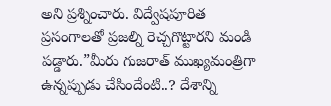అని ప్రశ్నించారు. విద్వేషపూరిత ప్రసంగాలతో ప్రజల్ని రెచ్చగొట్టారని మండి పడ్డారు.”మీరు గుజరాత్ ముఖ్యమంత్రిగా ఉన్నప్పుడు చేసిందేంటి..? దేశాన్ని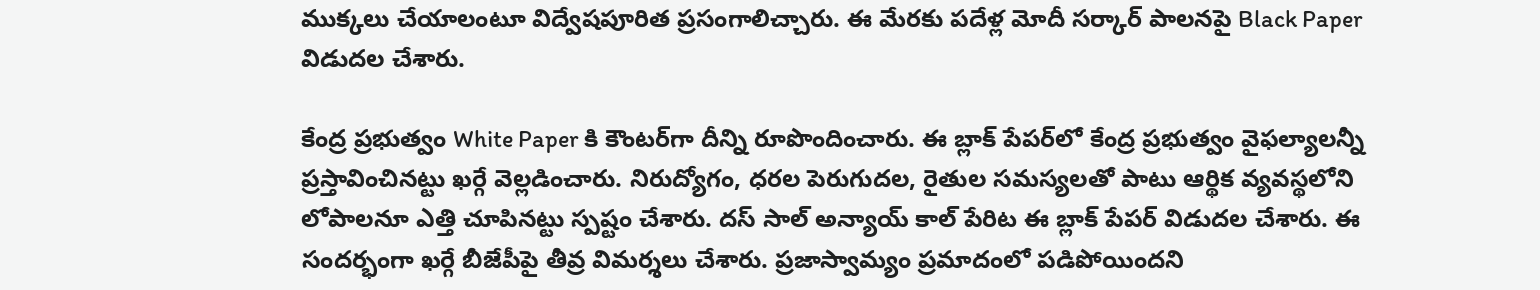ముక్కలు చేయాలంటూ విద్వేషపూరిత ప్రసంగాలిచ్చారు. ఈ మేరకు పదేళ్ల మోదీ సర్కార్ పాలనపై Black Paper విడుదల చేశారు.

కేంద్ర ప్రభుత్వం White Paper కి కౌంటర్‌గా దీన్ని రూపొందించారు. ఈ బ్లాక్‌ పేపర్‌లో కేంద్ర ప్రభుత్వం వైఫల్యాలన్నీ ప్రస్తావించినట్టు ఖర్గే వెల్లడించారు. నిరుద్యోగం, ధరల పెరుగుదల, రైతుల సమస్యలతో పాటు ఆర్థిక వ్యవస్థలోని లోపాలనూ ఎత్తి చూపినట్టు స్పష్టం చేశారు. దస్ సాల్ అన్యాయ్ కాల్ పేరిట ఈ బ్లాక్‌ పేపర్ విడుదల చేశారు. ఈ సందర్భంగా ఖర్గే బీజేపీపై తీవ్ర విమర్శలు చేశారు. ప్రజాస్వామ్యం ప్రమాదంలో పడిపోయిందని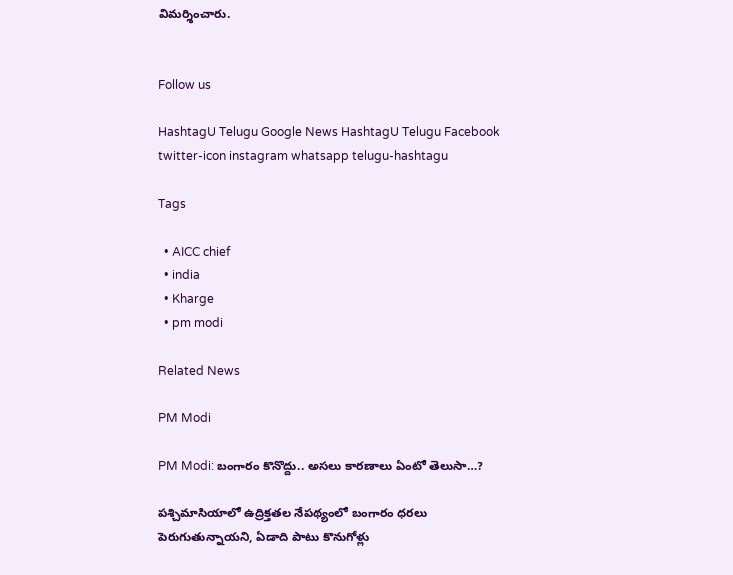విమర్శించారు.


Follow us

HashtagU Telugu Google News HashtagU Telugu Facebook twitter-icon instagram whatsapp telugu-hashtagu

Tags

  • AICC chief
  • india
  • Kharge
  • pm modi

Related News

PM Modi

PM Modi: బంగారం కొనొద్దు.. అసలు కారణాలు ఏంటో తెలుసా…?

పశ్చిమాసియాలో ఉద్రిక్తతల నేపథ్యంలో బంగారం ధరలు పెరుగుతున్నాయని, ఏడాది పాటు కొనుగోళ్లు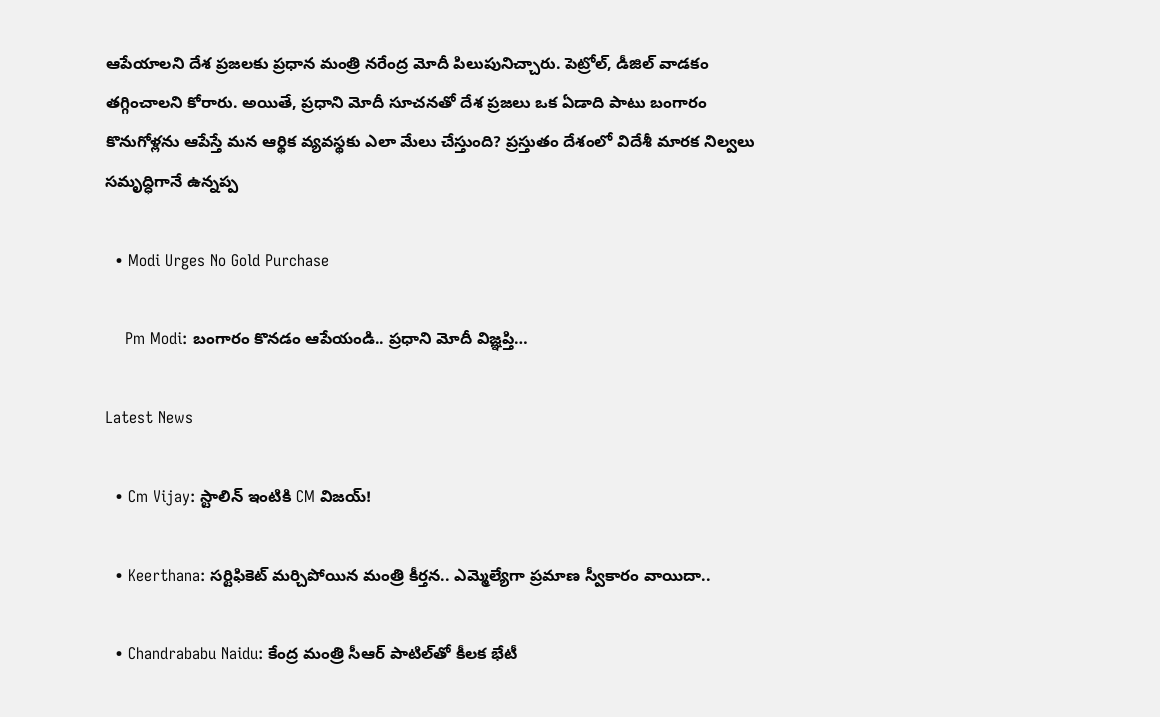ఆపేయాలని దేశ ప్రజలకు ప్రధాన మంత్రి నరేంద్ర మోదీ పిలుపునిచ్చారు. పెట్రోల్, డీజిల్ వాడకం తగ్గించాలని కోరారు. అయితే, ప్రధాని మోదీ సూచనతో దేశ ప్రజలు ఒక ఏడాది పాటు బంగారం కొనుగోళ్లను ఆపేస్తే మన ఆర్థిక వ్యవస్థకు ఎలా మేలు చేస్తుంది? ప్రస్తుతం దేశంలో విదేశీ మారక నిల్వలు సమృద్ధిగానే ఉన్నప్ప

  • Modi Urges No Gold Purchase

    Pm Modi: బంగారం కొనడం ఆపేయండి.. ప్రధాని మోదీ విజ్ఞప్తి…

Latest News

  • Cm Vijay: స్టాలిన్‌ ఇంటికి CM విజయ్‌!

  • Keerthana: సర్టిఫికెట్ మర్చిపోయిన మంత్రి కీర్తన.. ఎమ్మెల్యేగా ప్రమాణ స్వీకారం వాయిదా..

  • Chandrababu Naidu: కేంద్ర మంత్రి సీఆర్ పాటిల్‌తో కీలక భేటీ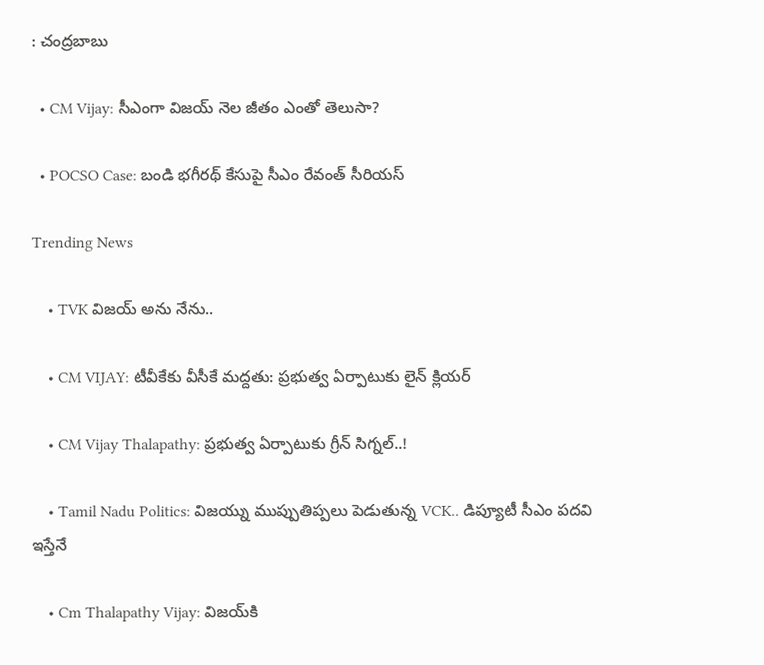: చంద్రబాబు

  • CM Vijay: సీఎంగా విజయ్ నెల జీతం ఎంతో తెలుసా?

  • POCSO Case: బండి భ‌గీర‌థ్‌ కేసుపై సీఎం రేవంత్ సీరియస్

Trending News

    • TVK విజయ్‌ అను నేను..

    • CM VIJAY: టీవీకేకు వీసీకే మద్దతు: ప్రభుత్వ ఏర్పాటుకు లైన్ క్లియర్

    • CM Vijay Thalapathy: ప్రభుత్వ ఏర్పాటుకు గ్రీన్ సిగ్నల్..!

    • Tamil Nadu Politics: విజయ్ను ముప్పుతిప్పలు పెడుతున్న VCK.. డిప్యూటీ సీఎం పదవి ఇస్తేనే

    • Cm Thalapathy Vijay: విజయ్‌కి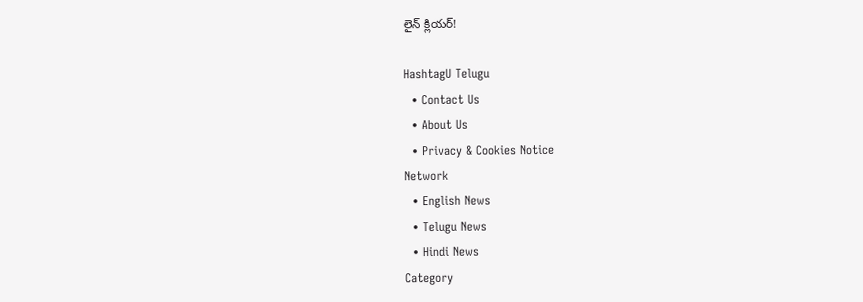లైన్ క్లియర్!

HashtagU Telugu
  • Contact Us
  • About Us
  • Privacy & Cookies Notice
Network
  • English News
  • Telugu News
  • Hindi News
Category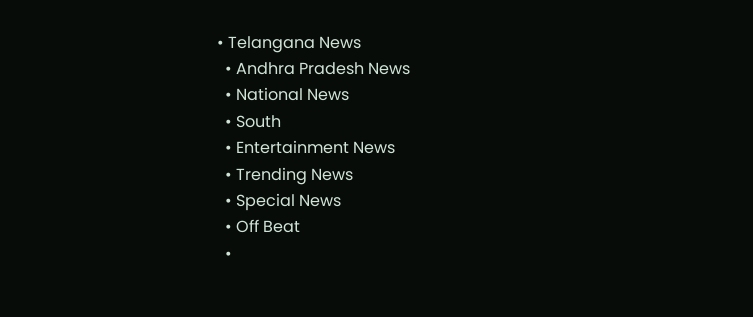• Telangana News
  • Andhra Pradesh News
  • National News
  • South
  • Entertainment News
  • Trending News
  • Special News
  • Off Beat
  •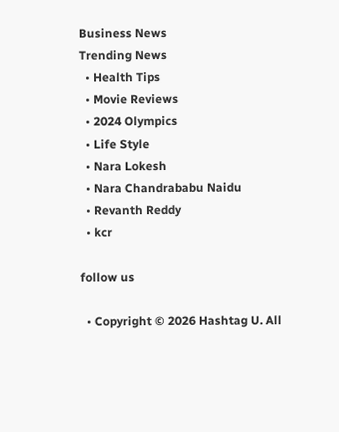Business News
Trending News
  • Health Tips
  • Movie Reviews
  • 2024 Olympics
  • Life Style
  • Nara Lokesh
  • Nara Chandrababu Naidu
  • Revanth Reddy
  • kcr

follow us

  • Copyright © 2026 Hashtag U. All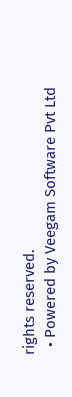rights reserved.
  • Powered by Veegam Software Pvt Ltd